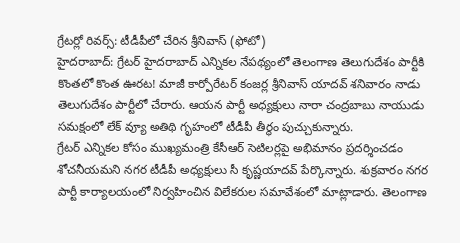గ్రేటర్లో రివర్స్: టీడీపీలో చేరిన శ్రీనివాస్ (ఫోటో)
హైదరాబాద్: గ్రేటర్ హైదరాబాద్ ఎన్నికల నేపథ్యంలో తెలంగాణ తెలుగుదేశం పార్టీకి కొంతలో కొంత ఊరట! మాజీ కార్పోరేటర్ కంజర్ల శ్రీనివాస్ యాదవ్ శనివారం నాడు తెలుగుదేశం పార్టీలో చేరారు. ఆయన పార్టీ అధ్యక్షులు నారా చంద్రబాబు నాయుడు సమక్షంలో లేక్ వ్యూ అతిథి గృహంలో టీడీపీ తీర్థం పుచ్చుకున్నారు.
గ్రేటర్ ఎన్నికల కోసం ముఖ్యమంత్రి కేసీఆర్ సెటిలర్లపై అభిమానం ప్రదర్శించడం శోచనీయమని నగర టీడీపీ అధ్యక్షులు సీ కృష్ణయాదవ్ పేర్కొన్నారు. శుక్రవారం నగర పార్టీ కార్యాలయంలో నిర్వహించిన విలేకరుల సమావేశంలో మాట్లాడారు. తెలంగాణ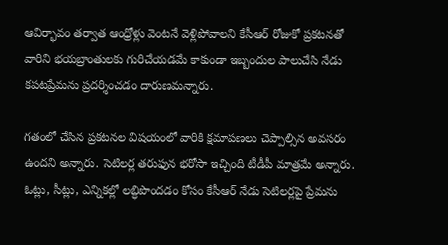ఆవిర్భావం తర్వాత ఆంధ్రోళ్లు వెంటనే వెళ్లిపోవాలని కేసీఆర్ రోజుకో ప్రకటనతో వారిని భయబ్రాంతులకు గురిచేయడమే కాకుండా ఇబ్బందుల పాలుచేసి నేడు కపటప్రేమను ప్రదర్శించడం దారుణమన్నారు.

గతంలో చేసిన ప్రకటనల విషయంలో వారికి క్షమాపణలు చెప్పాల్సిన అవసరం ఉందని అన్నారు. సెటిలర్ల తరుఫున భరోసా ఇచ్చింది టీడీపీ మాత్రమే అన్నారు. ఓట్లు, సీట్లు, ఎన్నికల్లో లబ్ధిపొందడం కోసం కేసీఆర్ నేడు సెటిలర్లపై ప్రేమను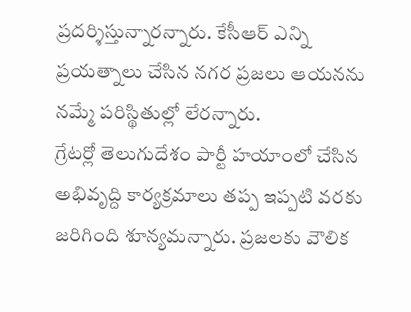ప్రదర్శిస్తున్నారన్నారు. కేసీఆర్ ఎన్ని ప్రయత్నాలు చేసిన నగర ప్రజలు ఆయనను నమ్మే పరిస్థితుల్లో లేరన్నారు.
గ్రేటర్లో తెలుగుదేశం పార్టీ హయాంలో చేసిన అభివృద్ది కార్యక్రమాలు తప్ప ఇప్పటి వరకు జరిగింది శూన్యమన్నారు. ప్రజలకు వౌలిక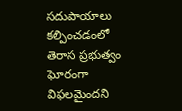సదుపాయాలు కల్పించడంలో తెరాస ప్రభుత్వం ఘోరంగా విఫలమైందని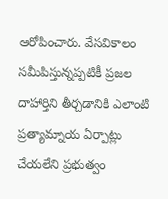ఆరోపించారు. వేసవికాలం సమీపిస్తున్నప్పటికీ ప్రజల దాహార్తిని తీర్చడానికి ఎలాంటి ప్రత్యామ్నాయ ఏర్పాట్లు చేయలేని ప్రభుత్వం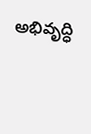అభివృద్ధి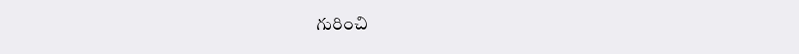గురించి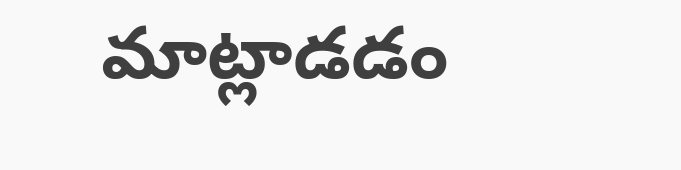మాట్లాడడం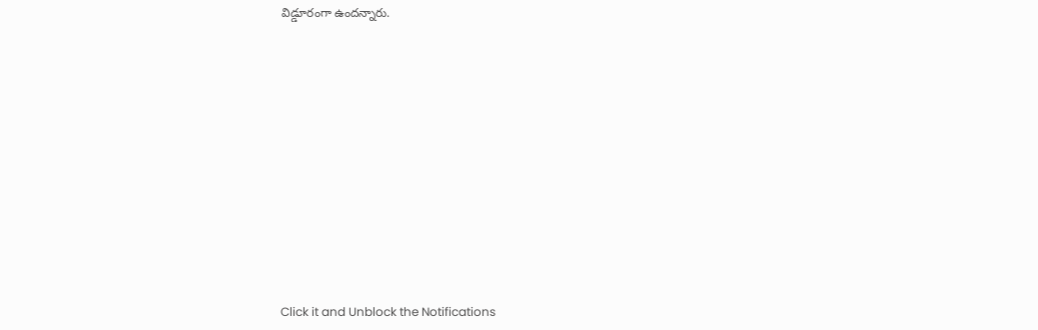విడ్డూరంగా ఉందన్నారు.












Click it and Unblock the Notifications